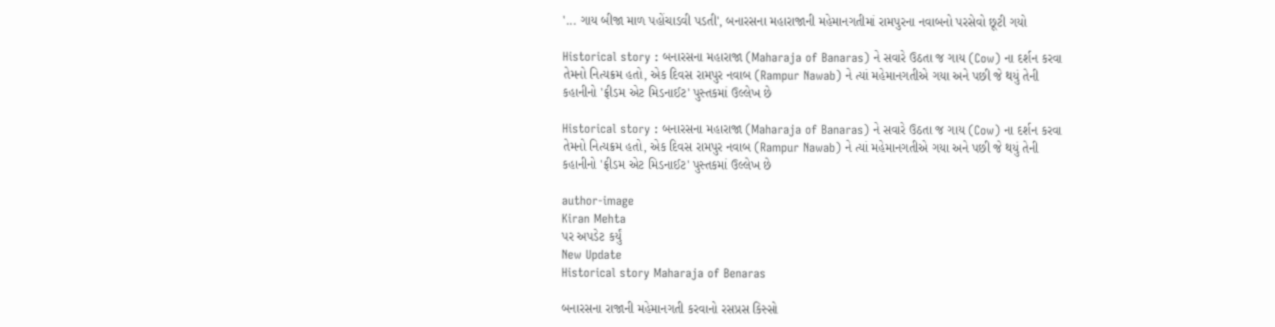'... ગાય બીજા માળ પહોંચાડવી પડતી', બનારસના મહારાજાની મહેમાનગતીમાં રામપુરના નવાબનો પરસેવો છૂટી ગયો

Historical story : બનારસના મહારાજા (Maharaja of Banaras) ને સવારે ઉઠતા જ ગાય (Cow) ના દર્શન કરવા તેમનો નિત્યક્રમ હતો, એક દિવસ રામપુર નવાબ (Rampur Nawab) ને ત્યાં મહેમાનગતીએ ગયા અને પછી જે થયું તેની કહાનીનો 'ફ્રીડમ એટ મિડનાઈટ' પુસ્તકમાં ઉલ્લેખ છે

Historical story : બનારસના મહારાજા (Maharaja of Banaras) ને સવારે ઉઠતા જ ગાય (Cow) ના દર્શન કરવા તેમનો નિત્યક્રમ હતો, એક દિવસ રામપુર નવાબ (Rampur Nawab) ને ત્યાં મહેમાનગતીએ ગયા અને પછી જે થયું તેની કહાનીનો 'ફ્રીડમ એટ મિડનાઈટ' પુસ્તકમાં ઉલ્લેખ છે

author-image
Kiran Mehta
પર અપડેટ કર્યું
New Update
Historical story Maharaja of Benaras

બનારસના રાજાની મહેમાનગતી કરવાનો રસપ્રસ કિસ્સો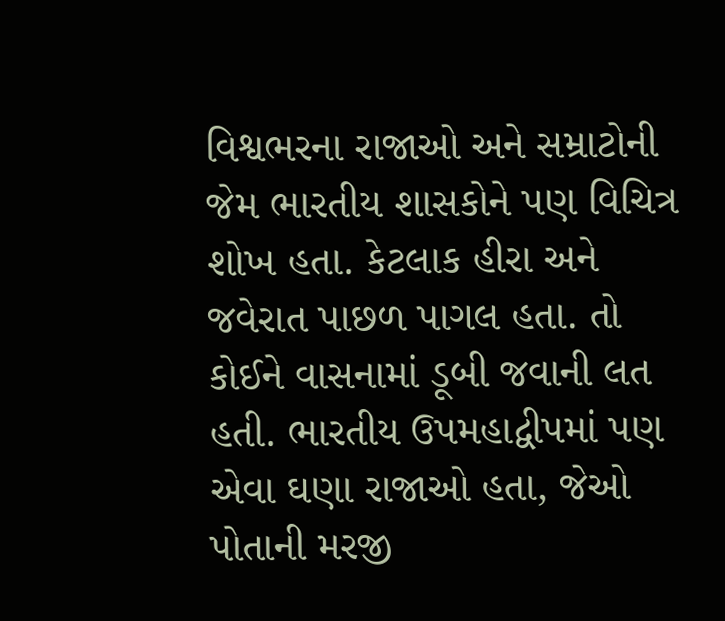વિશ્વભરના રાજાઓ અને સમ્રાટોની જેમ ભારતીય શાસકોને પણ વિચિત્ર શોખ હતા. કેટલાક હીરા અને જવેરાત પાછળ પાગલ હતા. તો કોઈને વાસનામાં ડૂબી જવાની લત હતી. ભારતીય ઉપમહાદ્વીપમાં પણ એવા ઘણા રાજાઓ હતા, જેઓ પોતાની મરજી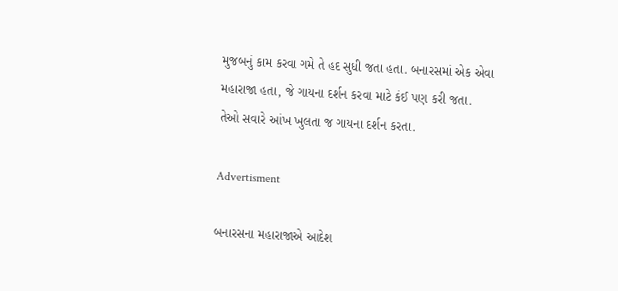મુજબનું કામ કરવા ગમે તે હદ સુધી જતા હતા. બનારસમાં એક એવા મહારાજા હતા, જે ગાયના દર્શન કરવા માટે કંઈ પણ કરી જતા. તેઓ સવારે આંખ ખુલતા જ ગાયના દર્શન કરતા.

Advertisment

બનારસના મહારાજાએ આદેશ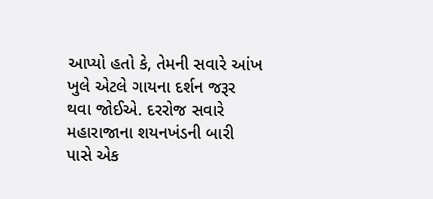આપ્યો હતો કે, તેમની સવારે આંખ ખુલે એટલે ગાયના દર્શન જરૂર થવા જોઈએ. દરરોજ સવારે મહારાજાના શયનખંડની બારી પાસે એક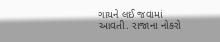ગાયને લઈ જવામાં આવતી. રાજાના નોકરો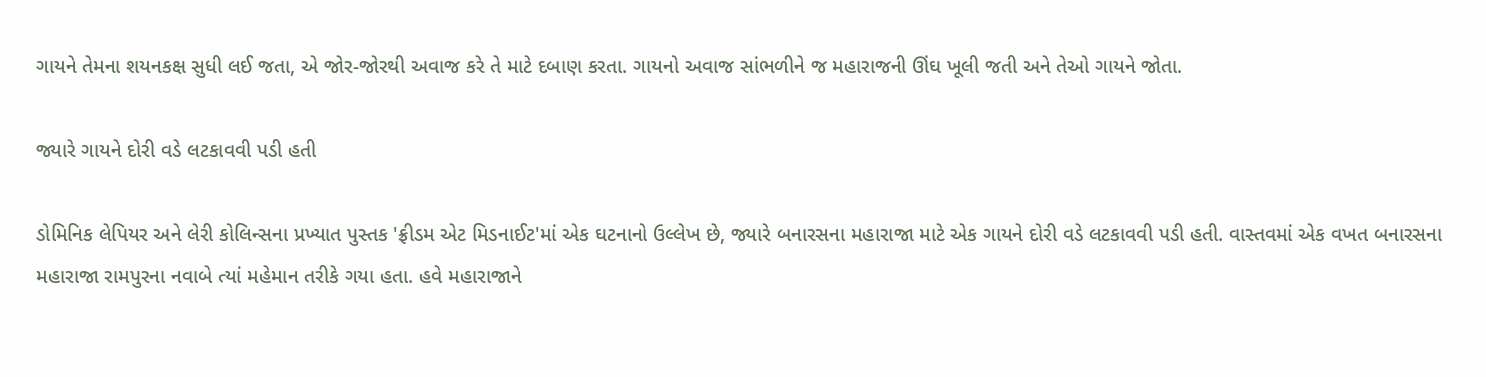ગાયને તેમના શયનકક્ષ સુધી લઈ જતા, એ જોર-જોરથી અવાજ કરે તે માટે દબાણ કરતા. ગાયનો અવાજ સાંભળીને જ મહારાજની ઊંઘ ખૂલી જતી અને તેઓ ગાયને જોતા.

જ્યારે ગાયને દોરી વડે લટકાવવી પડી હતી

ડોમિનિક લેપિયર અને લેરી કોલિન્સના પ્રખ્યાત પુસ્તક 'ફ્રીડમ એટ મિડનાઈટ'માં એક ઘટનાનો ઉલ્લેખ છે, જ્યારે બનારસના મહારાજા માટે એક ગાયને દોરી વડે લટકાવવી પડી હતી. વાસ્તવમાં એક વખત બનારસના મહારાજા રામપુરના નવાબે ત્યાં મહેમાન તરીકે ગયા હતા. હવે મહારાજાને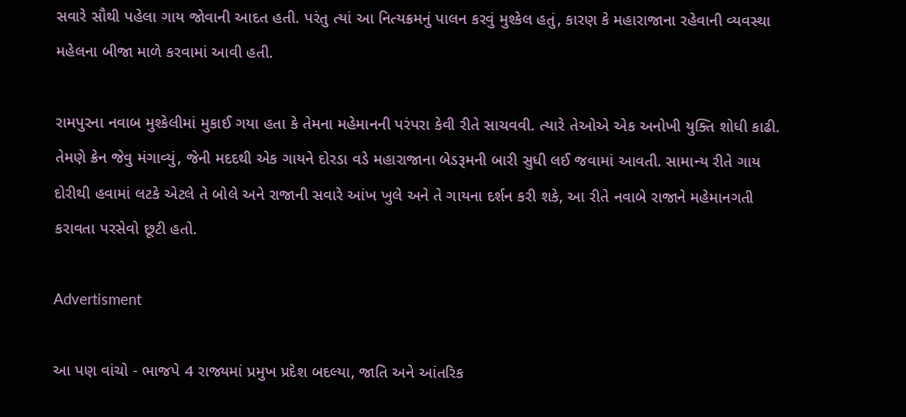સવારે સૌથી પહેલા ગાય જોવાની આદત હતી. પરંતુ ત્યાં આ નિત્યક્રમનું પાલન કરવું મુશ્કેલ હતું, કારણ કે મહારાજાના રહેવાની વ્યવસ્થા મહેલના બીજા માળે કરવામાં આવી હતી.

રામપુરના નવાબ મુશ્કેલીમાં મુકાઈ ગયા હતા કે તેમના મહેમાનની પરંપરા કેવી રીતે સાચવવી. ત્યારે તેઓએ એક અનોખી યુક્તિ શોધી કાઢી. તેમણે ક્રેન જેવુ મંગાવ્યું, જેની મદદથી એક ગાયને દોરડા વડે મહારાજાના બેડરૂમની બારી સુધી લઈ જવામાં આવતી. સામાન્ય રીતે ગાય દોરીથી હવામાં લટકે એટલે તે બોલે અને રાજાની સવારે આંખ ખુલે અને તે ગાયના દર્શન કરી શકે, આ રીતે નવાબે રાજાને મહેમાનગતી કરાવતા પરસેવો છૂટી હતો.

Advertisment

આ પણ વાંચો - ભાજપે 4 રાજ્યમાં પ્રમુખ પ્રદેશ બદલ્યા, જાતિ અને આંતરિક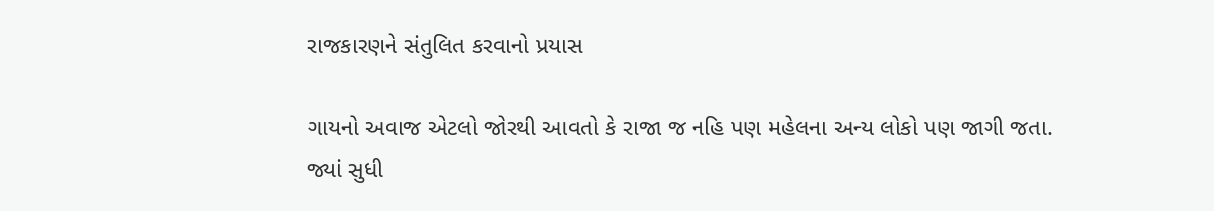રાજકારણને સંતુલિત કરવાનો પ્રયાસ

ગાયનો અવાજ એટલો જોરથી આવતો કે રાજા જ નહિ પણ મહેલના અન્ય લોકો પણ જાગી જતા. જ્યાં સુધી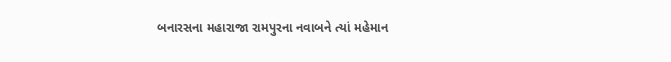બનારસના મહારાજા રામપુરના નવાબને ત્યાં મહેમાન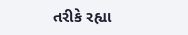તરીકે રહ્યા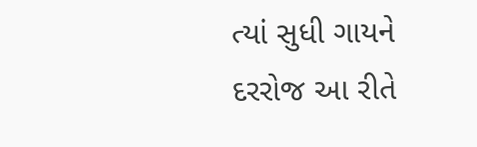ત્યાં સુધી ગાયને દરરોજ આ રીતે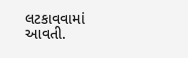લટકાવવામાં આવતી.